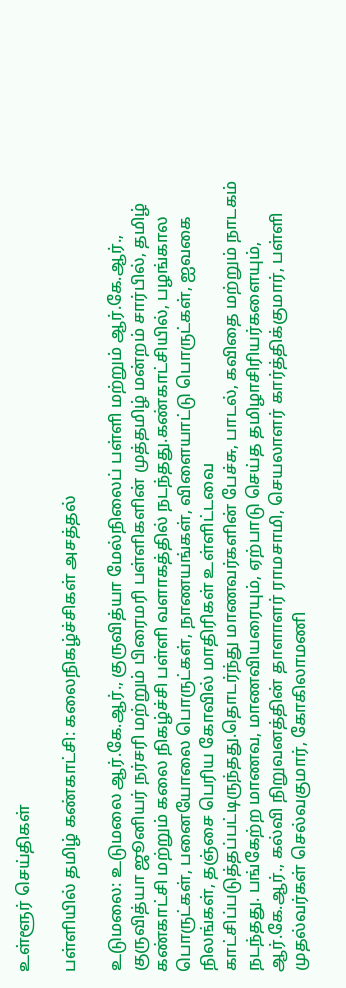உள்ளூர் செய்திகள்

பள்ளியில் தமிழ் கண்காட்சி: கலைநிகழ்ச்சிகள் அசத்தல்

உடுமலை: உடுமலை ஆர்.கே.ஆர்., குருவித்யா மேல்நிலைப் பள்ளி மற்றும் ஆர்.கே.ஆர்., குருவித்யா ஜூனியர் நர்சரி மற்றும் பிரைமரி பள்ளிகளின் முத்தமிழ் மன்றம் சார்பில், தமிழ் கண்காட்சி மற்றும் கலை நிகழ்ச்சி பள்ளி வளாகத்தில் நடந்தது.கண்காட்சியில், பழங்கால பொருட்கள், பனையோலை பொருட்கள், நாணயங்கள், விளையாட்டு பொருட்கள், ஐவகை நிலங்கள், தஞ்சை பெரிய கோவில் மாதிரிகள் உள்ளிட்டவை காட்சிப்படுத்தப்பட்டிருந்தது.தொடர்ந்து மாணவர்களின் பேச்சு, பாடல், கவிதை மற்றும் நாடகம் நடந்தது. பங்கேற்ற மாணவ, மாணவியரையும், ஏற்பாடு செய்த தமிழாசிரியர்களையும், ஆர்.கே.ஆர்., கல்வி நிறுவனத்தின் தாளாளர் ராமசாமி, செயலாளர் கார்த்திக்குமார், பள்ளி முதல்வர்கள் செல்வகுமார், கோகிலாமணி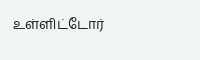உள்ளிட்டோர்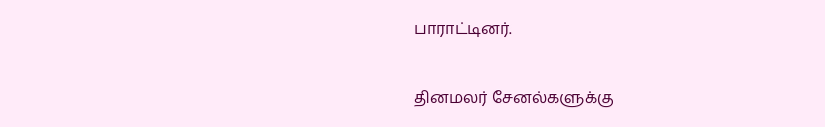பாராட்டினர்.


தினமலர் சேனல்களுக்கு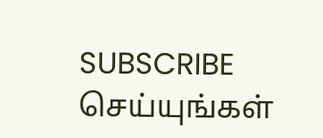SUBSCRIBE செய்யுங்கள்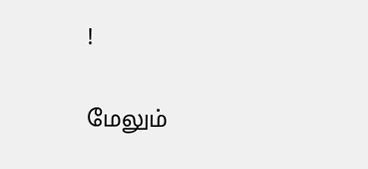!

மேலும்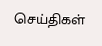செய்திகள்